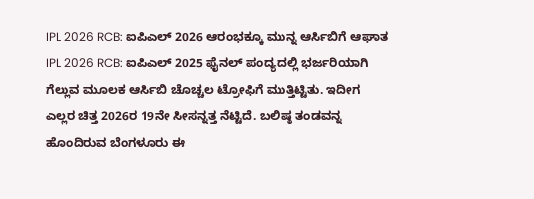IPL 2026 RCB: ಐಪಿಎಲ್ 2026 ಆರಂಭಕ್ಕೂ ಮುನ್ನ ಆರ್ಸಿಬಿಗೆ ಆಘಾತ
IPL 2026 RCB: ಐಪಿಎಲ್ 2025 ಫೈನಲ್ ಪಂದ್ಯದಲ್ಲಿ ಭರ್ಜರಿಯಾಗಿ ಗೆಲ್ಲುವ ಮೂಲಕ ಆರ್ಸಿಬಿ ಚೊಚ್ಚಲ ಟ್ರೋಫಿಗೆ ಮುತ್ತಿಟ್ಟಿತು. ಇದೀಗ ಎಲ್ಲರ ಚಿತ್ತ 2026ರ 19ನೇ ಸೀಸನ್ನತ್ತ ನೆಟ್ಟಿದೆ. ಬಲಿಷ್ಠ ತಂಡವನ್ನ ಹೊಂದಿರುವ ಬೆಂಗಳೂರು ಈ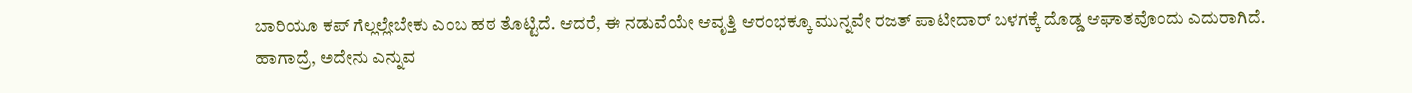ಬಾರಿಯೂ ಕಪ್ ಗೆಲ್ಲಲ್ಲೇಬೇಕು ಎಂಬ ಹಠ ತೊಟ್ಟಿದೆ. ಆದರೆ, ಈ ನಡುವೆಯೇ ಆವೃತ್ತಿ ಆರಂಭಕ್ಕೂ ಮುನ್ನವೇ ರಜತ್ ಪಾಟೀದಾರ್ ಬಳಗಕ್ಕೆ ದೊಡ್ಡ ಆಘಾತವೊಂದು ಎದುರಾಗಿದೆ. ಹಾಗಾದ್ರೆ, ಅದೇನು ಎನ್ನುವ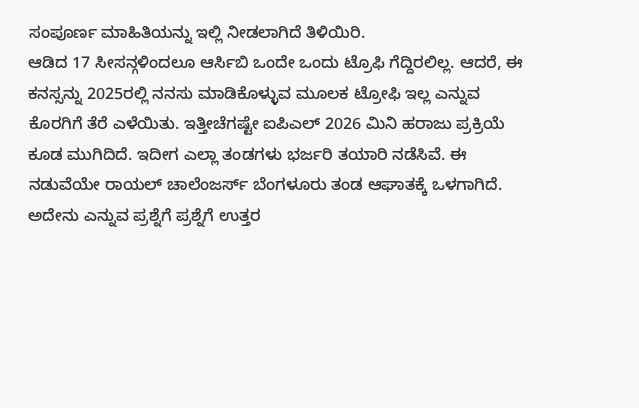ಸಂಪೂರ್ಣ ಮಾಹಿತಿಯನ್ನು ಇಲ್ಲಿ ನೀಡಲಾಗಿದೆ ತಿಳಿಯಿರಿ.
ಆಡಿದ 17 ಸೀಸನ್ಗಳಿಂದಲೂ ಆರ್ಸಿಬಿ ಒಂದೇ ಒಂದು ಟ್ರೊಫಿ ಗೆದ್ದಿರಲಿಲ್ಲ. ಆದರೆ, ಈ ಕನಸ್ಸನ್ನು 2025ರಲ್ಲಿ ನನಸು ಮಾಡಿಕೊಳ್ಳುವ ಮೂಲಕ ಟ್ರೋಫಿ ಇಲ್ಲ ಎನ್ನುವ ಕೊರಗಿಗೆ ತೆರೆ ಎಳೆಯಿತು. ಇತ್ತೀಚೆಗಷ್ಟೇ ಐಪಿಎಲ್ 2026 ಮಿನಿ ಹರಾಜು ಪ್ರಕ್ರಿಯೆ ಕೂಡ ಮುಗಿದಿದೆ. ಇದೀಗ ಎಲ್ಲಾ ತಂಡಗಳು ಭರ್ಜರಿ ತಯಾರಿ ನಡೆಸಿವೆ. ಈ ನಡುವೆಯೇ ರಾಯಲ್ ಚಾಲೆಂಜರ್ಸ್ ಬೆಂಗಳೂರು ತಂಡ ಆಘಾತಕ್ಕೆ ಒಳಗಾಗಿದೆ. ಅದೇನು ಎನ್ನುವ ಪ್ರಶ್ನೆಗೆ ಪ್ರಶ್ನೆಗೆ ಉತ್ತರ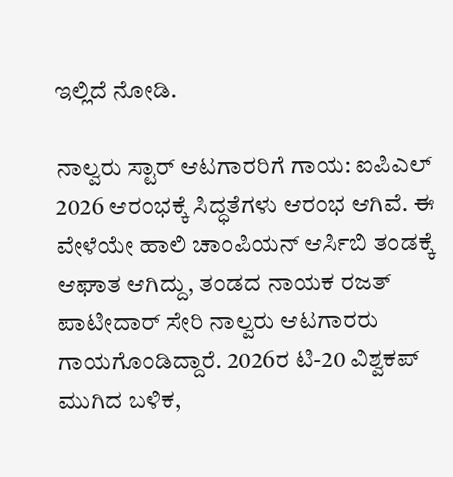ಇಲ್ಲಿದೆ ನೋಡಿ.

ನಾಲ್ವರು ಸ್ಟಾರ್ ಆಟಗಾರರಿಗೆ ಗಾಯ: ಐಪಿಎಲ್ 2026 ಆರಂಭಕ್ಕೆ ಸಿದ್ಧತೆಗಳು ಆರಂಭ ಆಗಿವೆ. ಈ ವೇಳೆಯೇ ಹಾಲಿ ಚಾಂಪಿಯನ್ ಆರ್ಸಿಬಿ ತಂಡಕ್ಕೆ ಆಘಾತ ಆಗಿದ್ದು, ತಂಡದ ನಾಯಕ ರಜತ್ ಪಾಟೀದಾರ್ ಸೇರಿ ನಾಲ್ವರು ಆಟಗಾರರು ಗಾಯಗೊಂಡಿದ್ದಾರೆ. 2026ರ ಟಿ-20 ವಿಶ್ವಕಪ್ ಮುಗಿದ ಬಳಿಕ,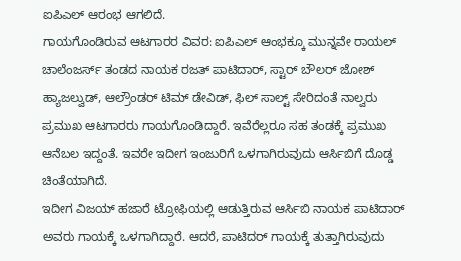ಐಪಿಎಲ್ ಆರಂಭ ಆಗಲಿದೆ.
ಗಾಯಗೊಂಡಿರುವ ಆಟಗಾರರ ವಿವರ: ಐಪಿಎಲ್ ಆಂಭಕ್ಕೂ ಮುನ್ನವೇ ರಾಯಲ್ ಚಾಲೆಂಜರ್ಸ್ ತಂಡದ ನಾಯಕ ರಜತ್ ಪಾಟಿದಾರ್, ಸ್ಟಾರ್ ಬೌಲರ್ ಜೋಶ್ ಹ್ಯಾಜಲ್ವುಡ್, ಆಲ್ರೌಂಡರ್ ಟಿಮ್ ಡೇವಿಡ್, ಫಿಲ್ ಸಾಲ್ಟ್ ಸೇರಿದಂತೆ ನಾಲ್ವರು ಪ್ರಮುಖ ಆಟಗಾರರು ಗಾಯಗೊಂಡಿದ್ದಾರೆ. ಇವೆರೆಲ್ಲರೂ ಸಹ ತಂಡಕ್ಕೆ ಪ್ರಮುಖ ಆನೆಬಲ ಇದ್ದಂತೆ. ಇವರೇ ಇದೀಗ ಇಂಜುರಿಗೆ ಒಳಗಾಗಿರುವುದು ಆರ್ಸಿಬಿಗೆ ದೊಡ್ಡ ಚಿಂತೆಯಾಗಿದೆ.
ಇದೀಗ ವಿಜಯ್ ಹಜಾರೆ ಟ್ರೋಫಿಯಲ್ಲಿ ಆಡುತ್ತಿರುವ ಆರ್ಸಿಬಿ ನಾಯಕ ಪಾಟಿದಾರ್ ಅವರು ಗಾಯಕ್ಕೆ ಒಳಗಾಗಿದ್ದಾರೆ. ಆದರೆ, ಪಾಟಿದರ್ ಗಾಯಕ್ಕೆ ತುತ್ತಾಗಿರುವುದು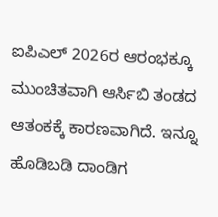ಐಪಿಎಲ್ 2026ರ ಆರಂಭಕ್ಕೂ ಮುಂಚಿತವಾಗಿ ಆರ್ಸಿಬಿ ತಂಡದ ಆತಂಕಕ್ಕೆ ಕಾರಣವಾಗಿದೆ. ಇನ್ನೂ ಹೊಡಿಬಡಿ ದಾಂಡಿಗ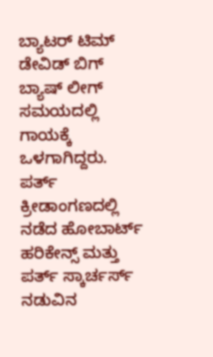ಬ್ಯಾಟರ್ ಟಿಮ್ ಡೇವಿಡ್ ಬಿಗ್ ಬ್ಯಾಷ್ ಲೀಗ್ ಸಮಯದಲ್ಲಿ ಗಾಯಕ್ಕೆ ಒಳಗಾಗಿದ್ದರು. ಪರ್ತ್ ಕ್ರೀಡಾಂಗಣದಲ್ಲಿ ನಡೆದ ಹೋಬಾರ್ಟ್ ಹರಿಕೇನ್ಸ್ ಮತ್ತು ಪರ್ತ್ ಸ್ಕಾರ್ಚರ್ಸ್ ನಡುವಿನ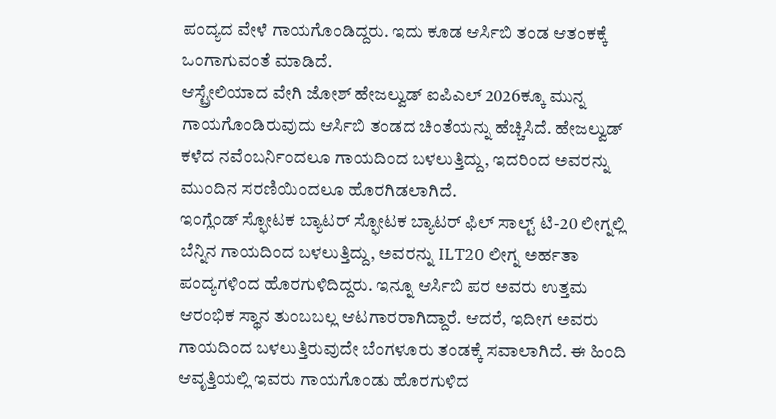ಪಂದ್ಯದ ವೇಳೆ ಗಾಯಗೊಂಡಿದ್ದರು. ಇದು ಕೂಡ ಆರ್ಸಿಬಿ ತಂಡ ಆತಂಕಕ್ಕೆ ಒಂಗಾಗುವಂತೆ ಮಾಡಿದೆ.
ಆಸ್ಟ್ರೇಲಿಯಾದ ವೇಗಿ ಜೋಶ್ ಹೇಜಲ್ವುಡ್ ಐಪಿಎಲ್ 2026ಕ್ಕೂ ಮುನ್ನ ಗಾಯಗೊಂಡಿರುವುದು ಆರ್ಸಿಬಿ ತಂಡದ ಚಿಂತೆಯನ್ನು ಹೆಚ್ಚಿಸಿದೆ. ಹೇಜಲ್ವುಡ್ ಕಳೆದ ನವೆಂಬರ್ನಿಂದಲೂ ಗಾಯದಿಂದ ಬಳಲುತ್ತಿದ್ದು, ಇದರಿಂದ ಅವರನ್ನು ಮುಂದಿನ ಸರಣಿಯಿಂದಲೂ ಹೊರಗಿಡಲಾಗಿದೆ.
ಇಂಗ್ಲೆಂಡ್ ಸ್ಫೋಟಕ ಬ್ಯಾಟರ್ ಸ್ಫೋಟಕ ಬ್ಯಾಟರ್ ಫಿಲ್ ಸಾಲ್ಟ್ ಟಿ-20 ಲೀಗ್ನಲ್ಲಿ ಬೆನ್ನಿನ ಗಾಯದಿಂದ ಬಳಲುತ್ತಿದ್ದು, ಅವರನ್ನು ILT20 ಲೀಗ್ನ ಅರ್ಹತಾ ಪಂದ್ಯಗಳಿಂದ ಹೊರಗುಳಿದಿದ್ದರು. ಇನ್ನೂ ಆರ್ಸಿಬಿ ಪರ ಅವರು ಉತ್ತಮ ಆರಂಭಿಕ ಸ್ಥಾನ ತುಂಬಬಲ್ಲ ಆಟಗಾರರಾಗಿದ್ದಾರೆ. ಆದರೆ, ಇದೀಗ ಅವರು ಗಾಯದಿಂದ ಬಳಲುತ್ತಿರುವುದೇ ಬೆಂಗಳೂರು ತಂಡಕ್ಕೆ ಸವಾಲಾಗಿದೆ. ಈ ಹಿಂದಿ ಆವೃತ್ತಿಯಲ್ಲಿ ಇವರು ಗಾಯಗೊಂಡು ಹೊರಗುಳಿದ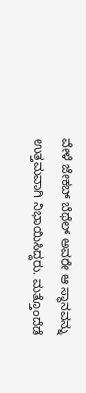ವೇಳೆ ಜೇಕಬ್ ಬೆಥೆಲ್ ಅವರೇ ಆ ಸ್ಥಾನವನ್ನು ಉತ್ತಮವಾಗಿ ನಿಭಾಯಿಸಿದ್ದರು. ಮತ್ತೊಂದೆಡೆ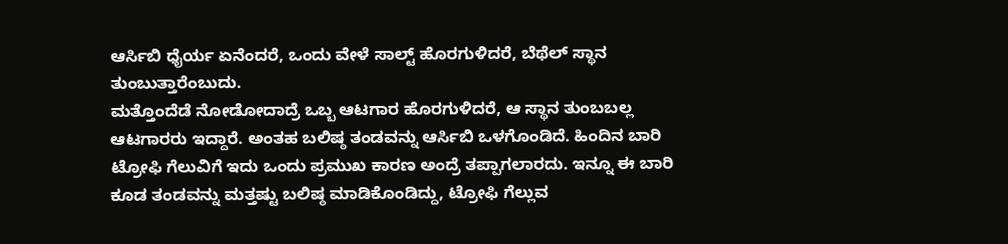ಆರ್ಸಿಬಿ ಧೈರ್ಯ ಏನೆಂದರೆ, ಒಂದು ವೇಳೆ ಸಾಲ್ಟ್ ಹೊರಗುಳಿದರೆ, ಬೆಥೆಲ್ ಸ್ಥಾನ ತುಂಬುತ್ತಾರೆಂಬುದು.
ಮತ್ತೊಂದೆಡೆ ನೋಡೋದಾದ್ರೆ ಒಬ್ಬ ಆಟಗಾರ ಹೊರಗುಳಿದರೆ, ಆ ಸ್ಥಾನ ತುಂಬಬಲ್ಲ ಆಟಗಾರರು ಇದ್ದಾರೆ. ಅಂತಹ ಬಲಿಷ್ಠ ತಂಡವನ್ನು ಆರ್ಸಿಬಿ ಒಳಗೊಂಡಿದೆ. ಹಿಂದಿನ ಬಾರಿ ಟ್ರೋಫಿ ಗೆಲುವಿಗೆ ಇದು ಒಂದು ಪ್ರಮುಖ ಕಾರಣ ಅಂದ್ರೆ ತಪ್ಪಾಗಲಾರದು. ಇನ್ನೂ ಈ ಬಾರಿ ಕೂಡ ತಂಡವನ್ನು ಮತ್ತಷ್ಟು ಬಲಿಷ್ಠ ಮಾಡಿಕೊಂಡಿದ್ದು, ಟ್ರೋಫಿ ಗೆಲ್ಲುವ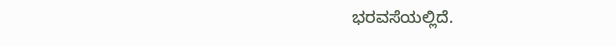ಭರವಸೆಯಲ್ಲಿದೆ.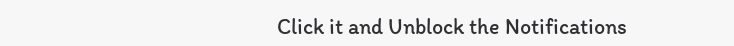Click it and Unblock the Notifications